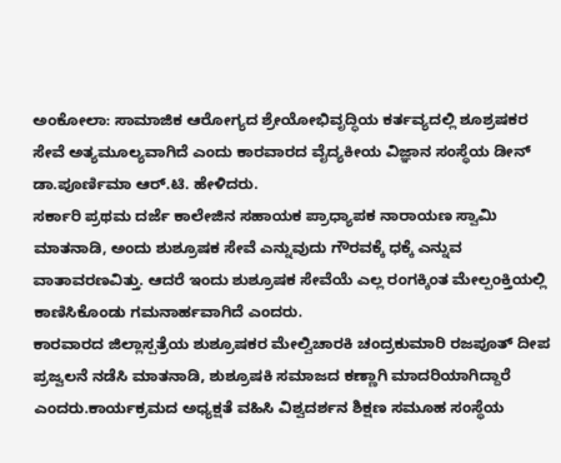ಅಂಕೋಲಾ: ಸಾಮಾಜಿಕ ಆರೋಗ್ಯದ ಶ್ರೇಯೋಭಿವೃದ್ಧಿಯ ಕರ್ತವ್ಯದಲ್ಲಿ ಶೂಶ್ರಷಕರ ಸೇವೆ ಅತ್ಯಮೂಲ್ಯವಾಗಿದೆ ಎಂದು ಕಾರವಾರದ ವೈದ್ಯಕೀಯ ವಿಜ್ಞಾನ ಸಂಸ್ಥೆಯ ಡೀನ್ ಡಾ.ಪೂರ್ಣಿಮಾ ಆರ್.ಟಿ. ಹೇಳಿದರು.
ಸರ್ಕಾರಿ ಪ್ರಥಮ ದರ್ಜೆ ಕಾಲೇಜಿನ ಸಹಾಯಕ ಪ್ರಾಧ್ಯಾಪಕ ನಾರಾಯಣ ಸ್ವಾಮಿ ಮಾತನಾಡಿ, ಅಂದು ಶುಶ್ರೂಷಕ ಸೇವೆ ಎನ್ನುವುದು ಗೌರವಕ್ಕೆ ಧಕ್ಕೆ ಎನ್ನುವ ವಾತಾವರಣವಿತ್ತು. ಆದರೆ ಇಂದು ಶುಶ್ರೂಷಕ ಸೇವೆಯೆ ಎಲ್ಲ ರಂಗಕ್ಕಿಂತ ಮೇಲ್ಪಂಕ್ತಿಯಲ್ಲಿ ಕಾಣಿಸಿಕೊಂಡು ಗಮನಾರ್ಹವಾಗಿದೆ ಎಂದರು.
ಕಾರವಾರದ ಜಿಲ್ಲಾಸ್ಪತ್ರೆಯ ಶುಶ್ರೂಷಕರ ಮೇಲ್ವಿಚಾರಕಿ ಚಂದ್ರಕುಮಾರಿ ರಜಪೂತ್ ದೀಪ ಪ್ರಜ್ವಲನೆ ನಡೆಸಿ ಮಾತನಾಡಿ, ಶುಶ್ರೂಷಕಿ ಸಮಾಜದ ಕಣ್ಣಾಗಿ ಮಾದರಿಯಾಗಿದ್ದಾರೆ ಎಂದರು.ಕಾರ್ಯಕ್ರಮದ ಅಧ್ಯಕ್ಷತೆ ವಹಿಸಿ ವಿಶ್ವದರ್ಶನ ಶಿಕ್ಷಣ ಸಮೂಹ ಸಂಸ್ಥೆಯ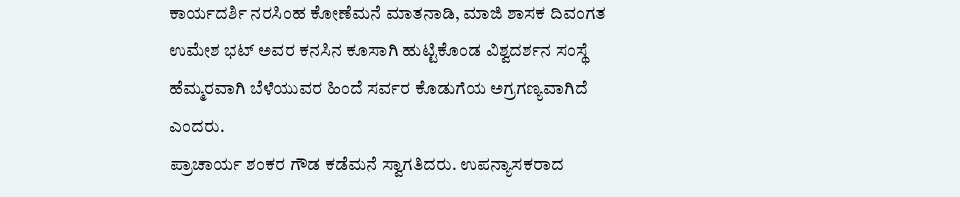ಕಾರ್ಯದರ್ಶಿ ನರಸಿಂಹ ಕೋಣೆಮನೆ ಮಾತನಾಡಿ, ಮಾಜಿ ಶಾಸಕ ದಿವಂಗತ ಉಮೇಶ ಭಟ್ ಅವರ ಕನಸಿನ ಕೂಸಾಗಿ ಹುಟ್ಟಿಕೊಂಡ ವಿಶ್ವದರ್ಶನ ಸಂಸ್ಥೆ ಹೆಮ್ಮರವಾಗಿ ಬೆಳೆಯುವರ ಹಿಂದೆ ಸರ್ವರ ಕೊಡುಗೆಯ ಅಗ್ರಗಣ್ಯವಾಗಿದೆ ಎಂದರು.
ಪ್ರಾಚಾರ್ಯ ಶಂಕರ ಗೌಡ ಕಡೆಮನೆ ಸ್ವಾಗತಿದರು. ಉಪನ್ಯಾಸಕರಾದ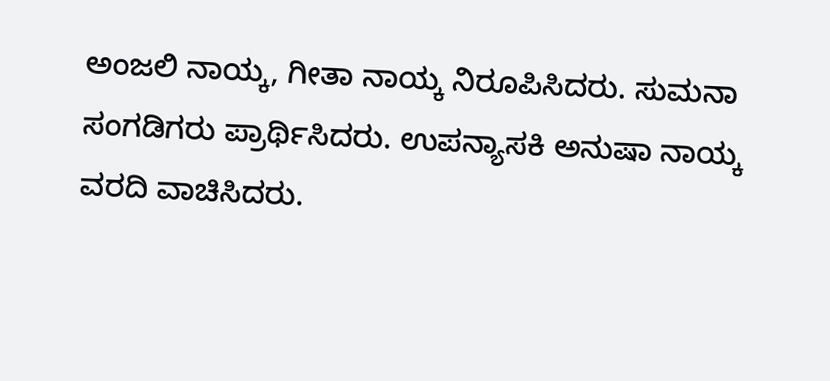ಅಂಜಲಿ ನಾಯ್ಕ, ಗೀತಾ ನಾಯ್ಕ ನಿರೂಪಿಸಿದರು. ಸುಮನಾ ಸಂಗಡಿಗರು ಪ್ರಾರ್ಥಿಸಿದರು. ಉಪನ್ಯಾಸಕಿ ಅನುಷಾ ನಾಯ್ಕ ವರದಿ ವಾಚಿಸಿದರು.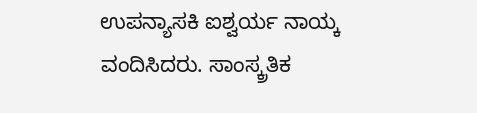ಉಪನ್ಯಾಸಕಿ ಐಶ್ವರ್ಯ ನಾಯ್ಕ ವಂದಿಸಿದರು. ಸಾಂಸ್ಕ್ರತಿಕ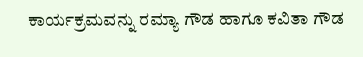ಕಾರ್ಯಕ್ರಮವನ್ನು ರಮ್ಯಾ ಗೌಡ ಹಾಗೂ ಕವಿತಾ ಗೌಡ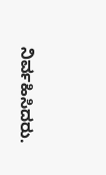ನಿರ್ವಹಿಸಿದರು.